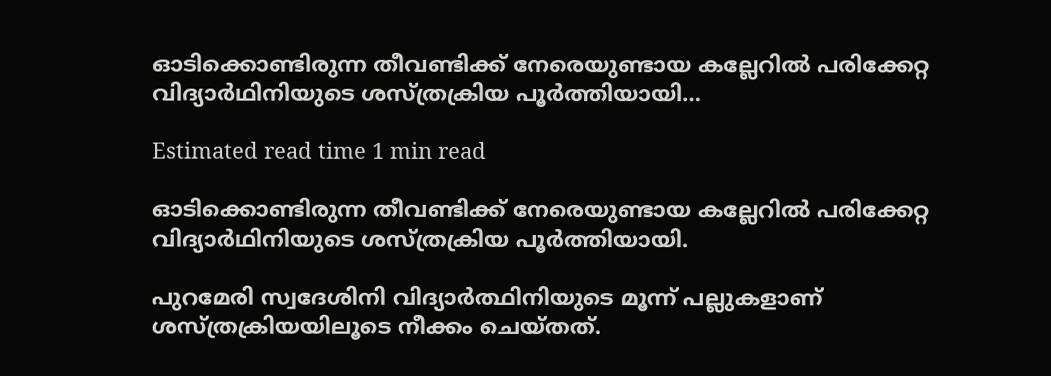ഓടിക്കൊണ്ടിരുന്ന തീവണ്ടിക്ക് നേരെയുണ്ടായ കല്ലേറില്‍ പരിക്കേറ്റ വിദ്യാർഥിനിയുടെ ശസ്ത്രക്രിയ പൂർത്തിയായി…

Estimated read time 1 min read

ഓടിക്കൊണ്ടിരുന്ന തീവണ്ടിക്ക് നേരെയുണ്ടായ കല്ലേറില്‍ പരിക്കേറ്റ വിദ്യാർഥിനിയുടെ ശസ്ത്രക്രിയ പൂർത്തിയായി.

പുറമേരി സ്വദേശിനി വിദ്യാർത്ഥിനിയുടെ മൂന്ന് പല്ലുകളാണ് ശസ്ത്രക്രിയയിലൂടെ നീക്കം ചെയ്തത്.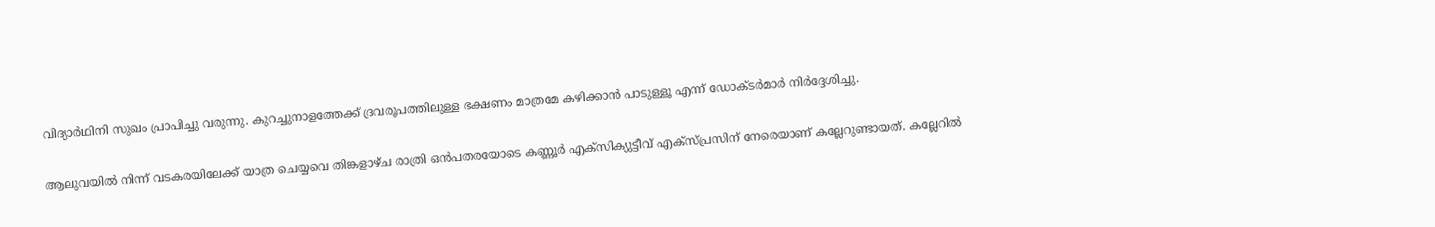വിദ്യാർഥിനി സുഖം പ്രാപിച്ചു വരുന്നു. കുറച്ചുനാളത്തേക്ക് ദ്രവരൂപത്തിലുള്ള ഭക്ഷണം മാത്രമേ കഴിക്കാൻ പാടുള്ളൂ എന്ന് ഡോക്ടർമാർ നിർദ്ദേശിച്ചു.

ആലുവയില്‍ നിന്ന് വടകരയിലേക്ക് യാത്ര ചെയ്യവെ തിങ്കളാഴ്ച രാത്രി ഒൻപതരയോടെ കണ്ണൂർ എക്‌സിക്യുട്ടീവ് എക്‌സ്പ്രസിന് നേരെയാണ് കല്ലേറുണ്ടായത്. കല്ലേറില്‍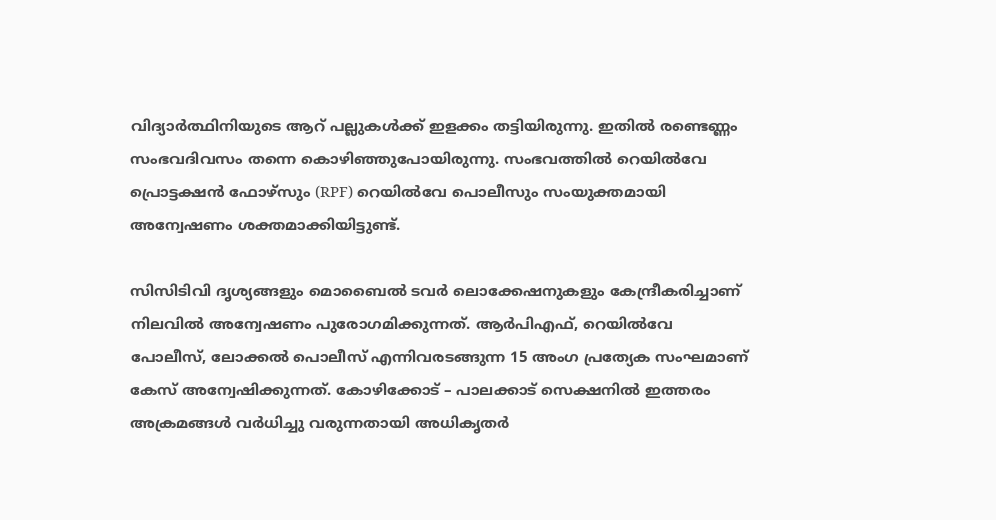വിദ്യാർത്ഥിനിയുടെ ആറ് പല്ലുകള്‍ക്ക് ഇളക്കം തട്ടിയിരുന്നു. ഇതില്‍ രണ്ടെണ്ണം സംഭവദിവസം തന്നെ കൊഴിഞ്ഞുപോയിരുന്നു. സംഭവത്തില്‍ റെയില്‍വേ പ്രൊട്ടക്ഷൻ ഫോഴ്‌സും (RPF) റെയില്‍വേ പൊലീസും സംയുക്തമായി അന്വേഷണം ശക്തമാക്കിയിട്ടുണ്ട്.

സിസിടിവി ദൃശ്യങ്ങളും മൊബൈല്‍ ടവർ ലൊക്കേഷനുകളും കേന്ദ്രീകരിച്ചാണ് നിലവില്‍ അന്വേഷണം പുരോഗമിക്കുന്നത്. ആർപിഎഫ്, റെയില്‍വേ പോലീസ്, ലോക്കല്‍ പൊലീസ് എന്നിവരടങ്ങുന്ന 15 അംഗ പ്രത്യേക സംഘമാണ് കേസ് അന്വേഷിക്കുന്നത്. കോഴിക്കോട് – പാലക്കാട് സെക്ഷനില്‍ ഇത്തരം അക്രമങ്ങള്‍ വർധിച്ചു വരുന്നതായി അധികൃതർ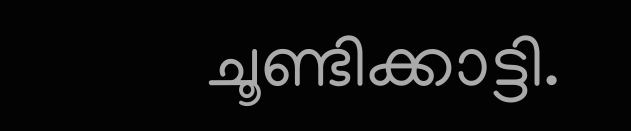ചൂണ്ടിക്കാട്ടി.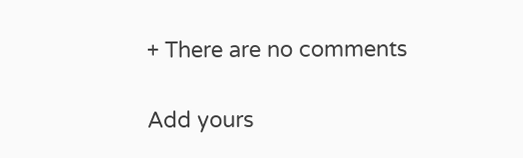+ There are no comments

Add yours